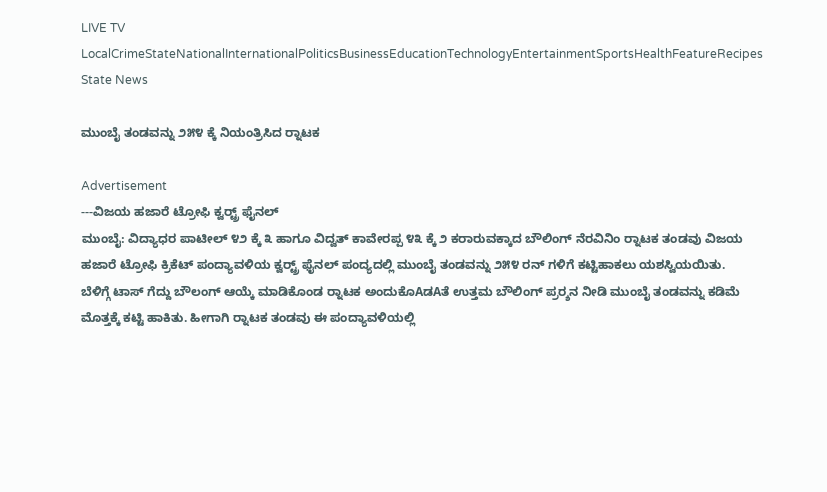LIVE TV LocalCrimeStateNationalInternationalPoliticsBusinessEducationTechnologyEntertainmentSportsHealthFeatureRecipes
State News

ಮುಂಬೈ ತಂಡವನ್ನು ೨೫೪ ಕ್ಕೆ ನಿಯಂತ್ರಿಸಿದ ರ‍್ನಾಟಕ

Advertisement
---ವಿಜಯ ಹಜಾರೆ ಟ್ರೋಫಿ ಕ್ವರ‍್ಟ್ರ್ ಫೈನಲ್
ಮುಂಬೈ: ವಿದ್ಯಾಧರ ಪಾಟೀಲ್ ೪೨ ಕ್ಕೆ ೩ ಹಾಗೂ ವಿದ್ವತ್ ಕಾವೇರಪ್ಪ ೪೩ ಕ್ಕೆ ೨ ಕರಾರುವಕ್ಕಾದ ಬೌಲಿಂಗ್ ನೆರವಿನಿಂ ರ‍್ನಾಟಕ ತಂಡವು ವಿಜಯ ಹಜಾರೆ ಟ್ರೋಫಿ ಕ್ರಿಕೆಟ್ ಪಂದ್ಯಾವಳಿಯ ಕ್ವರ‍್ಟ್ರ್ ಫೈನಲ್ ಪಂದ್ಯದಲ್ಲಿ ಮುಂಬೈ ತಂಡವನ್ನು ೨೫೪ ರನ್ ಗಳಿಗೆ ಕಟ್ಟಿಹಾಕಲು ಯಶಸ್ವಿಯಯಿತು.
ಬೆಳಿಗ್ಗೆ ಟಾಸ್ ಗೆದ್ದು ಬೌಲಂಗ್ ಆಯ್ಕೆ ಮಾಡಿಕೊಂಡ ರ‍್ನಾಟಕ ಅಂದುಕೊAಡAತೆ ಉತ್ತಮ ಬೌಲಿಂಗ್ ಪ್ರರ‍್ಶನ ನೀಡಿ ಮುಂಬೈ ತಂಡವನ್ನು ಕಡಿಮೆ ಮೊತ್ತಕ್ಕೆ ಕಟ್ಟಿ ಹಾಕಿತು. ಹೀಗಾಗಿ ರ‍್ನಾಟಕ ತಂಡವು ಈ ಪಂದ್ಯಾವಳಿಯಲ್ಲಿ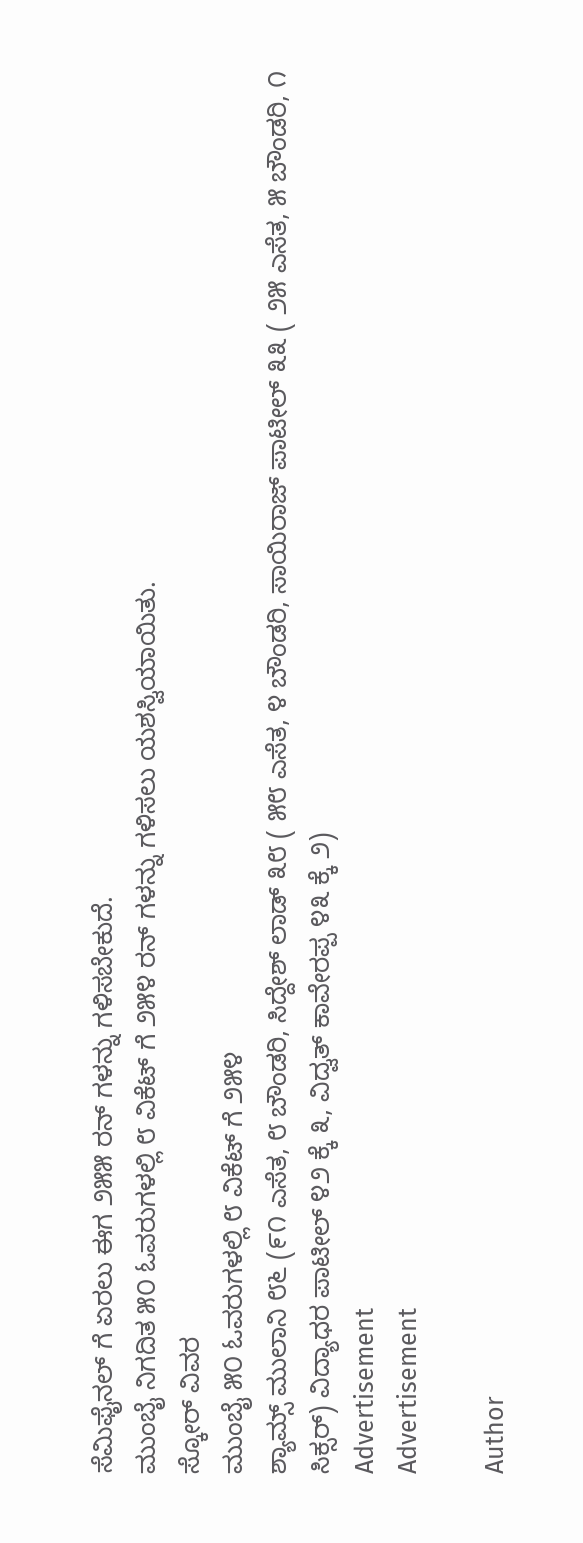ಸೆಮಿಫೈನಲ್ ಗೆ ಏರಲು ಈಗ ೨೫೫ ರನ್ ಗಳನ್ನು ಗಳಿಸಬೇಕುದೆ.
ಮುಂಬೈ ನಿಗದಿತ ೫೦ ಓವರುಗಳಲ್ಲಿ ೮ ವಿಕೆಟ್ ಗೆ ೨೫೪ ರನ್ ಗಳನ್ನು ಗಳಿಸಲು ಯಶಸ್ವಿಯಾಯಿತು.
ಸ್ಕೋರ್ ವಿವರ
ಮುಂಬೈ ೫೦ ಓವರುಗಳಲ್ಲಿ ೮ ವಿಕೆಟ್ ಗೆ ೨೫೪
ಶ್ಯಾಮ್ಸ್ ಮುಲಾನಿ ೮೬ (೯೧ ಎಸೆತ, ೮ ಬೌಂಡರಿ, ಸಿದ್ದೇಶ್ ಲಾಡ್ ೩೮ ( ೫೮ ಎಸೆತ, ೪ ಬೌಂಡರಿ, ಸಾಯಿರಾಜ್ ಪಾಟೀಲ್ ೩೩ ( ೨೫ ಎಸೆತ, ೫ ಬೌಂಡರಿ, ೧ ಸಿಕ್ಸರ್) ವಿದ್ಯಾಧರ ಪಾಟೀಲ್ ೪೨ ಕ್ಕೆ ೩, ವಿದ್ವತ್ ಕಾವೇರಪ್ಪ ೪೩ ಕ್ಕೆ ೨)
Advertisement
Advertisement

Author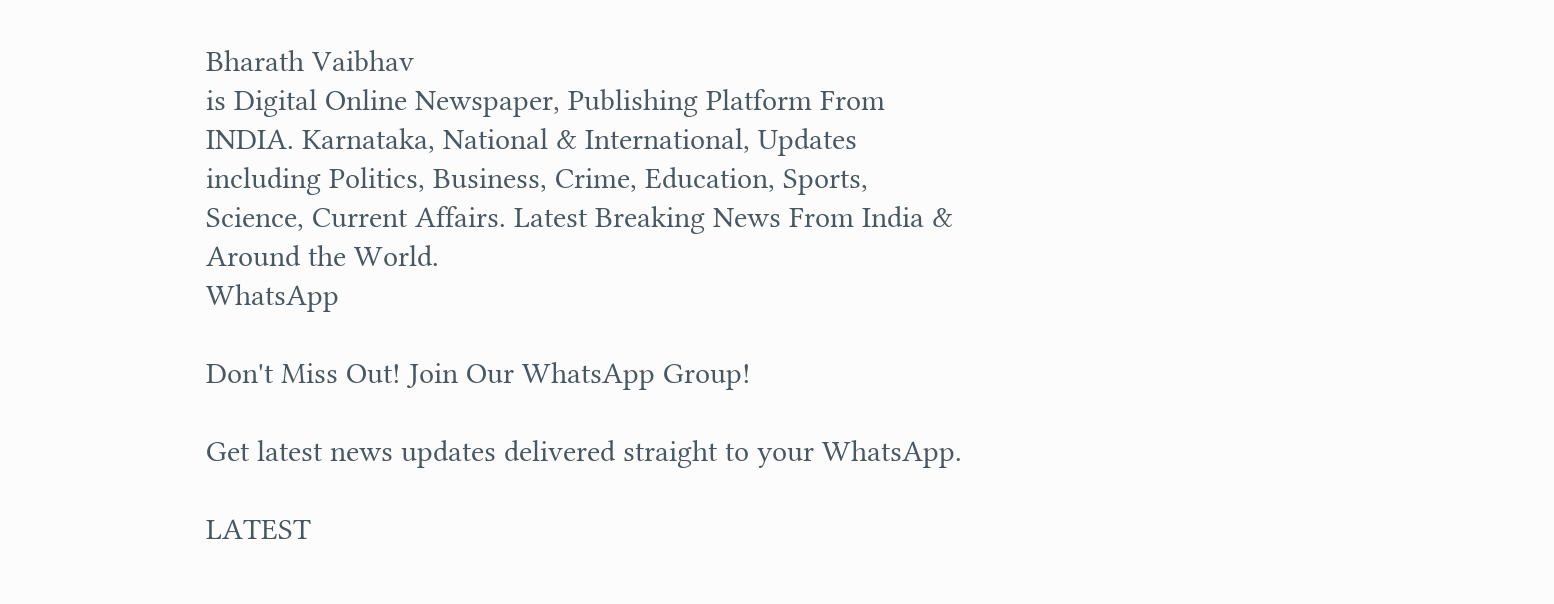Bharath Vaibhav
is Digital Online Newspaper, Publishing Platform From INDIA. Karnataka, National & International, Updates including Politics, Business, Crime, Education, Sports, Science, Current Affairs. Latest Breaking News From India & Around the World.
WhatsApp

Don't Miss Out! Join Our WhatsApp Group!

Get latest news updates delivered straight to your WhatsApp.

LATEST